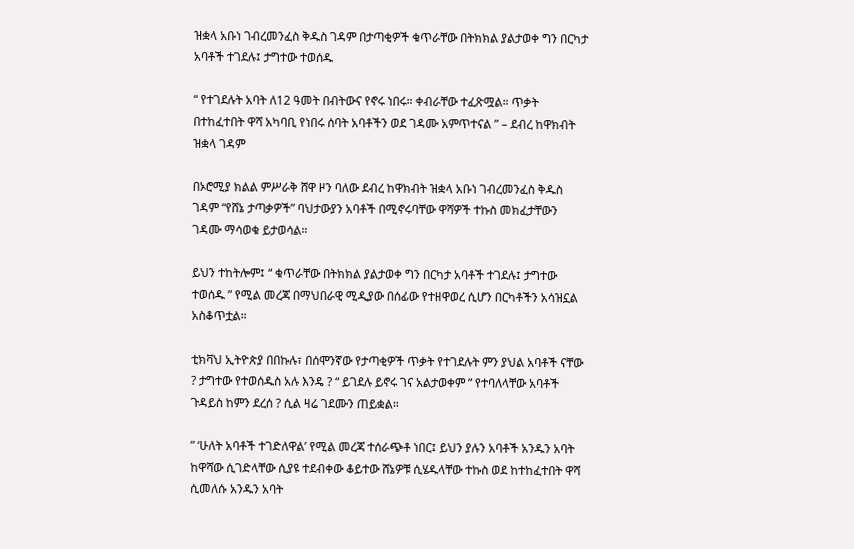ዝቋላ አቡነ ገብረመንፈስ ቅዱስ ገዳም በታጣቂዎች ቁጥራቸው በትክክል ያልታወቀ ግን በርካታ አባቶች ተገደሉ፤ ታግተው ተወሰዱ

“ የተገደሉት አባት ለ12 ዓመት በብትውና የኖሩ ነበሩ። ቀብራቸው ተፈጽሟል። ጥቃት በተከፈተበት ዋሻ አካባቢ የነበሩ ሰባት አባቶችን ወደ ገዳሙ አምጥተናል ” – ደብረ ከዋክብት ዝቋላ ገዳም

በኦሮሚያ ክልል ምሥራቅ ሸዋ ዞን ባለው ደብረ ከዋክብት ዝቋላ አቡነ ገብረመንፈስ ቅዱስ ገዳም “የሸኔ ታጣቃዎች” ባህታውያን አባቶች በሚኖሩባቸው ዋሻዎች ተኩስ መክፈታቸውን ገዳሙ ማሳወቁ ይታወሳል።

ይህን ተከትሎም፤ “ ቁጥራቸው በትክክል ያልታወቀ ግን በርካታ አባቶች ተገደሉ፤ ታግተው ተወሰዱ ” የሚል መረጃ በማህበራዊ ሚዲያው በሰፊው የተዘዋወረ ሲሆን በርካቶችን አሳዝኗል አስቆጥቷል።

ቲክቫህ ኢትዮጵያ በበኩሉ፣ በሰሞንኛው የታጣቂዎች ጥቃት የተገደሉት ምን ያህል አባቶች ናቸው ? ታግተው የተወሰዱስ አሉ እንዴ ? “ ይገደሉ ይኖሩ ገና አልታወቀም ” የተባለላቸው አባቶች ጉዳይስ ከምን ደረሰ ? ሲል ዛሬ ገደሙን ጠይቋል።

” ‘ሁለት አባቶች ተገድለዋል’ የሚል መረጃ ተሰራጭቶ ነበር፤ ይህን ያሉን አባቶች አንዱን አባት ከዋሻው ሲገድላቸው ሲያዩ ተደብቀው ቆይተው ሸኔዎቹ ሲሄዱላቸው ተኩስ ወደ ከተከፈተበት ዋሻ ሲመለሱ አንዱን አባት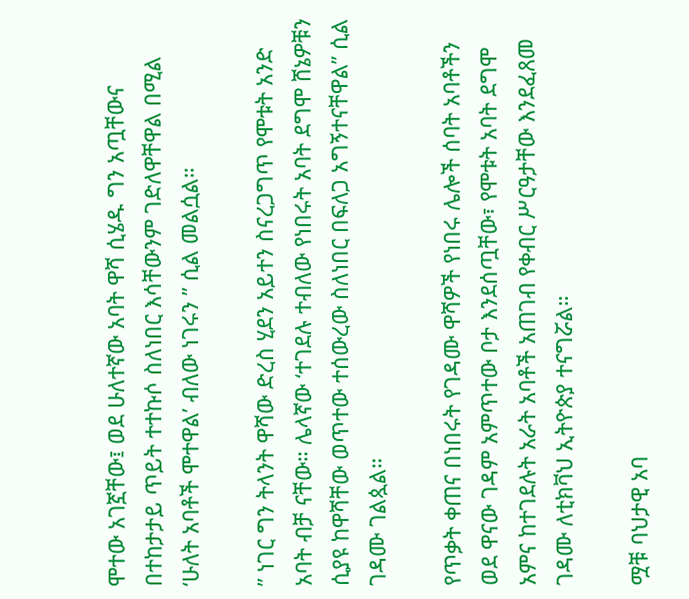ሞተው አገኟቸው፤ ወደ ሁለተኛው አባት ዋሻ ሲሄዱ ግን አጧቸውና በተከታታይ ጥይት ተተኩሶ ስለነበር እሳቸውንም ገድለዋቸዋል በሚል ‘ሁለት አባቶች ሞተዋል’ ብለው ነገሩን ” ሲል መልሷል።

” ነገር ግን ትላንት ዋሻው ድረስ ሂደን አይተን ስናረጋግጥ የሞቱት አንድ አባት ብቻ ናቸው። ሌላኛው ‘ተገደሉ ተብለው የነበሩት አባት ደግሞ ሸኔዎቹን ሲያዩ ከዋሻቸው ወጥተው ተሰውረው ስለነበር በፍለጋ አግኝተናቸዋል” ሲል ገዳሙ ገልጷል።

የጥቃት ቀጠና በነበሩት የገዳሙ ዋሻዎች የነበሩ ሌሎች ሰባት አባቶችን ወደ ዋናው ገዳም አምጥተው ቦታ እንደሰጧቸው፣ የሞቱት አባት ደግሞ አምና ከተገደሉት አራት አባቶች አጠገብ የቀብር ሥርዓታቸው እንደፈጸመ ገዳሙ ለቲክቫህ ኢትዮጵያ ተናግሯል።

ሟቹ ባህታዊ አባ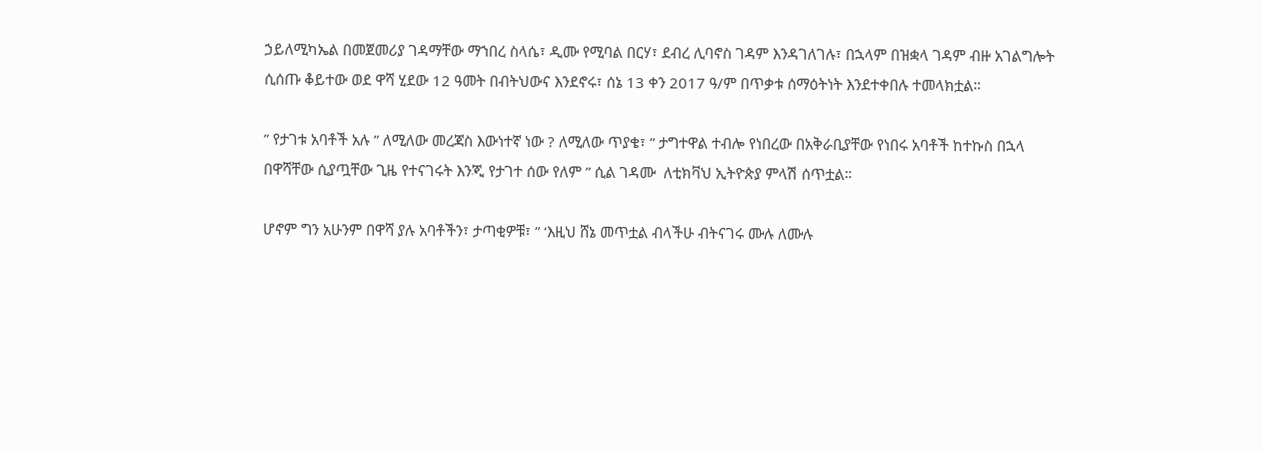ኃይለሚካኤል በመጀመሪያ ገዳማቸው ማኀበረ ስላሴ፣ ዲሙ የሚባል በርሃ፣ ደብረ ሊባኖስ ገዳም እንዳገለገሉ፣ በኋላም በዝቋላ ገዳም ብዙ አገልግሎት ሲሰጡ ቆይተው ወደ ዋሻ ሂደው 12 ዓመት በብትህውና እንደኖሩ፣ ሰኔ 13 ቀን 2017 ዓ/ም በጥቃቱ ሰማዕትነት እንደተቀበሉ ተመላክቷል።

” የታገቱ አባቶች አሉ ” ለሚለው መረጃስ እውነተኛ ነው ? ለሚለው ጥያቄ፣ ” ታግተዋል ተብሎ የነበረው በአቅራቢያቸው የነበሩ አባቶች ከተኩስ በኋላ በዋሻቸው ሲያጧቸው ጊዜ የተናገሩት እንጂ የታገተ ሰው የለም ” ሲል ገዳሙ  ለቲክቫህ ኢትዮጵያ ምላሽ ሰጥቷል።

ሆኖም ግን አሁንም በዋሻ ያሉ አባቶችን፣ ታጣቂዎቹ፣ ” ‘እዚህ ሸኔ መጥቷል ብላችሁ ብትናገሩ ሙሉ ለሙሉ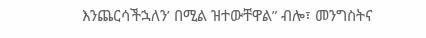እንጨርሳችኋለን’ በሚል ዝተውቸዋል” ብሎ፣ መንግስትና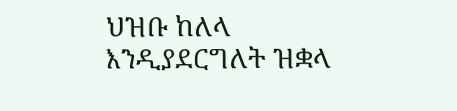ህዝቡ ከለላ እንዲያደርግለት ዝቋላ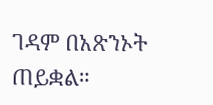ገዳም በአጽንኦት ጠይቋል።